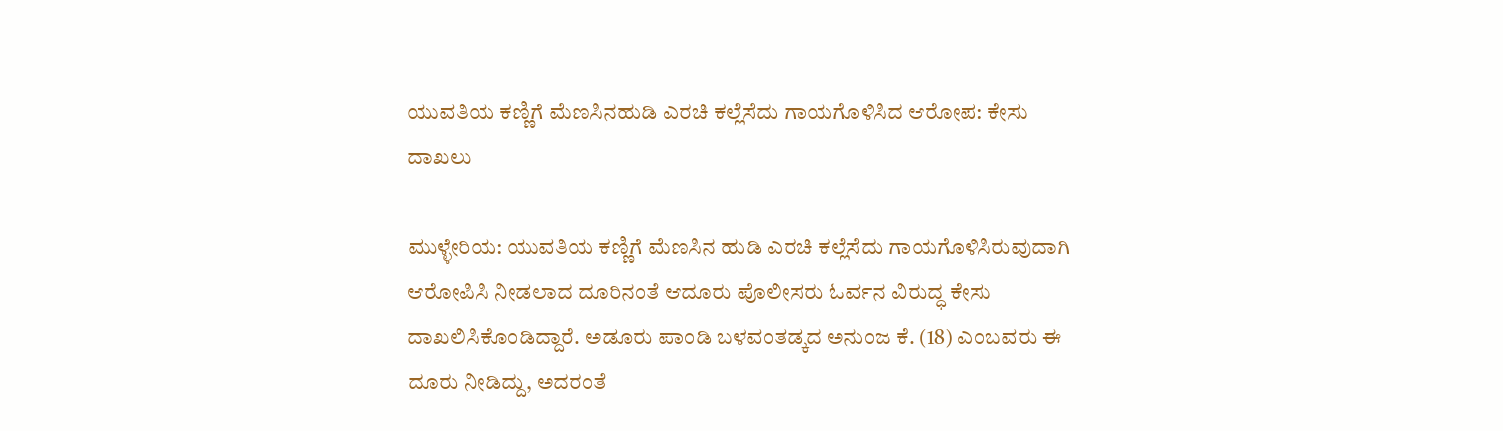ಯುವತಿಯ ಕಣ್ಣಿಗೆ ಮೆಣಸಿನಹುಡಿ ಎರಚಿ ಕಲ್ಲೆಸೆದು ಗಾಯಗೊಳಿಸಿದ ಆರೋಪ: ಕೇಸು ದಾಖಲು

ಮುಳ್ಳೇರಿಯ: ಯುವತಿಯ ಕಣ್ಣಿಗೆ ಮೆಣಸಿನ ಹುಡಿ ಎರಚಿ ಕಲ್ಲೆಸೆದು ಗಾಯಗೊಳಿಸಿರುವುದಾಗಿ ಆರೋಪಿಸಿ ನೀಡಲಾದ ದೂರಿನಂತೆ ಆದೂರು ಪೊಲೀಸರು ಓರ್ವನ ವಿರುದ್ಧ ಕೇಸು ದಾಖಲಿಸಿಕೊಂಡಿದ್ದಾರೆ. ಅಡೂರು ಪಾಂಡಿ ಬಳವಂತಡ್ಕದ ಅನುಂಜ ಕೆ. (18) ಎಂಬವರು ಈ ದೂರು ನೀಡಿದ್ದು, ಅದರಂತೆ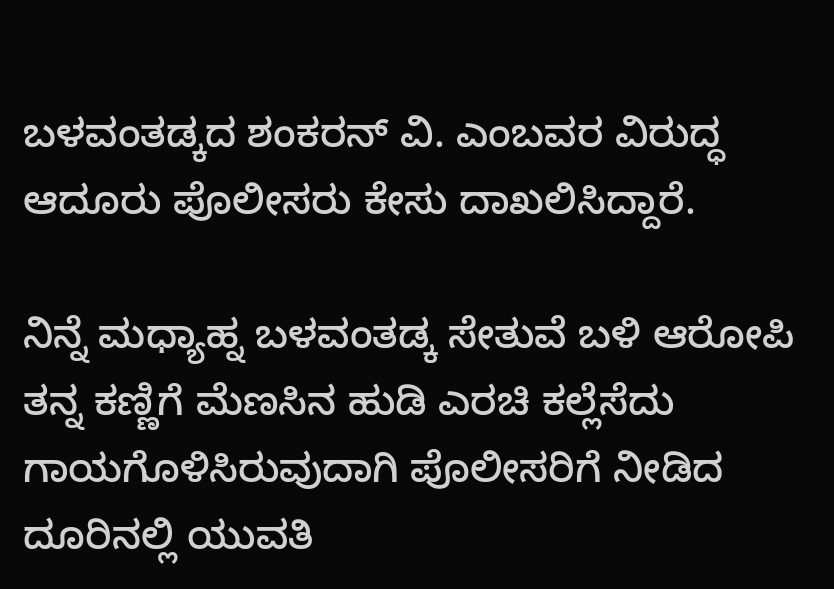ಬಳವಂತಡ್ಕದ ಶಂಕರನ್ ವಿ. ಎಂಬವರ ವಿರುದ್ಧ ಆದೂರು ಪೊಲೀಸರು ಕೇಸು ದಾಖಲಿಸಿದ್ದಾರೆ.

ನಿನ್ನೆ ಮಧ್ಯಾಹ್ನ ಬಳವಂತಡ್ಕ ಸೇತುವೆ ಬಳಿ ಆರೋಪಿ ತನ್ನ ಕಣ್ಣಿಗೆ ಮೆಣಸಿನ ಹುಡಿ ಎರಚಿ ಕಲ್ಲೆಸೆದು ಗಾಯಗೊಳಿಸಿರುವುದಾಗಿ ಪೊಲೀಸರಿಗೆ ನೀಡಿದ ದೂರಿನಲ್ಲಿ ಯುವತಿ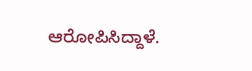ಆರೋಪಿಸಿದ್ದಾಳೆ.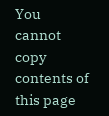You cannot copy contents of this page